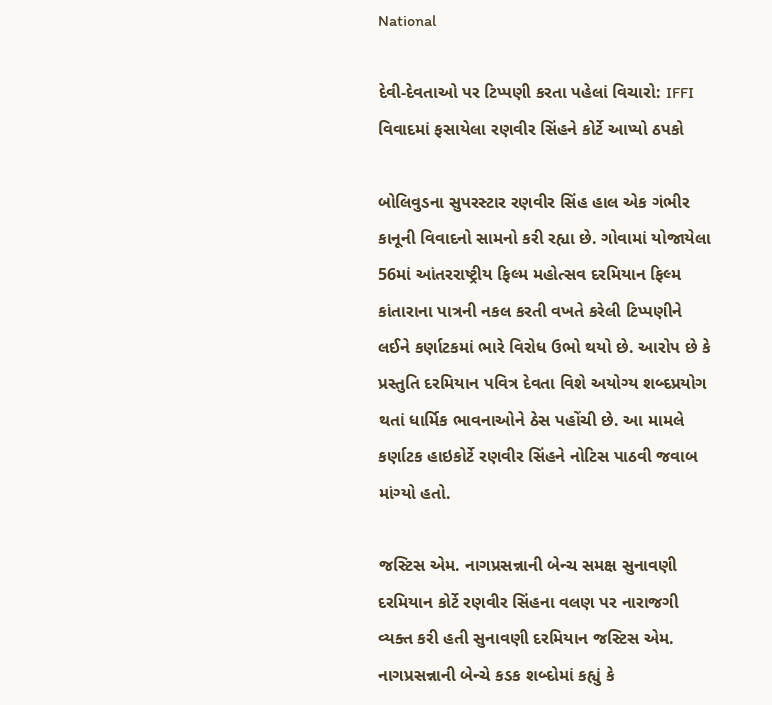National

દેવી-દેવતાઓ પર ટિપ્પણી કરતા પહેલાં વિચારો: IFFI વિવાદમાં ફસાયેલા રણવીર સિંહને કોર્ટે આપ્યો ઠપકો

બોલિવુડના સુપરસ્ટાર રણવીર સિંહ હાલ એક ગંભીર કાનૂની વિવાદનો સામનો કરી રહ્યા છે. ગોવામાં યોજાયેલા 56માં આંતરરાષ્ટ્રીય ફિલ્મ મહોત્સવ દરમિયાન ફિલ્મ કાંતારાના પાત્રની નકલ કરતી વખતે કરેલી ટિપ્પણીને લઈને કર્ણાટકમાં ભારે વિરોધ ઉભો થયો છે. આરોપ છે કે પ્રસ્તુતિ દરમિયાન પવિત્ર દેવતા વિશે અયોગ્ય શબ્દપ્રયોગ થતાં ધાર્મિક ભાવનાઓને ઠેસ પહોંચી છે. આ મામલે કર્ણાટક હાઇકોર્ટે રણવીર સિંહને નોટિસ પાઠવી જવાબ માંગ્યો હતો.

જસ્ટિસ એમ. નાગપ્રસન્નાની બેન્ચ સમક્ષ સુનાવણી દરમિયાન કોર્ટે રણવીર સિંહના વલણ પર નારાજગી વ્યક્ત કરી હતી સુનાવણી દરમિયાન જસ્ટિસ એમ. નાગપ્રસન્નાની બેન્ચે કડક શબ્દોમાં કહ્યું કે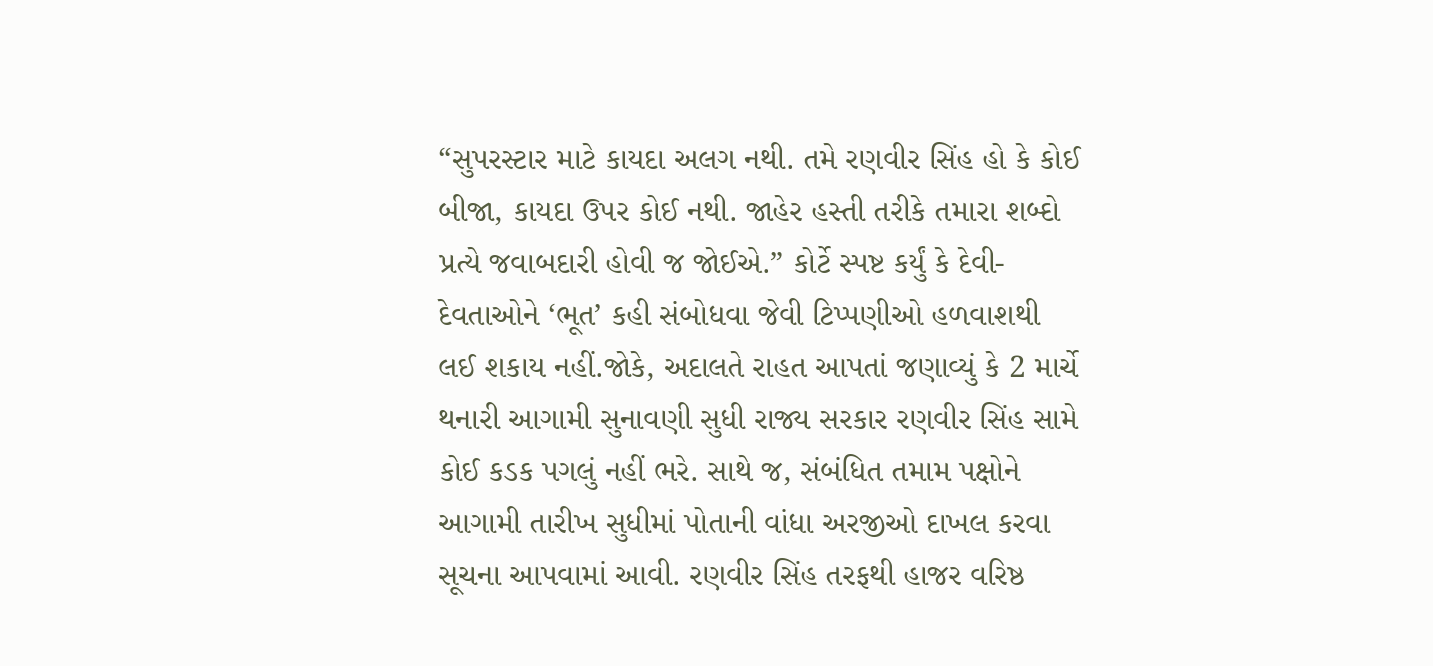“સુપરસ્ટાર માટે કાયદા અલગ નથી. તમે રણવીર સિંહ હો કે કોઈ બીજા, કાયદા ઉપર કોઈ નથી. જાહેર હસ્તી તરીકે તમારા શબ્દો પ્રત્યે જવાબદારી હોવી જ જોઈએ.” કોર્ટે સ્પષ્ટ કર્યું કે દેવી-દેવતાઓને ‘ભૂત’ કહી સંબોધવા જેવી ટિપ્પણીઓ હળવાશથી લઈ શકાય નહીં.જોકે, અદાલતે રાહત આપતાં જણાવ્યું કે 2 માર્ચે થનારી આગામી સુનાવણી સુધી રાજ્ય સરકાર રણવીર સિંહ સામે કોઈ કડક પગલું નહીં ભરે. સાથે જ, સંબંધિત તમામ પક્ષોને આગામી તારીખ સુધીમાં પોતાની વાંધા અરજીઓ દાખલ કરવા સૂચના આપવામાં આવી. રણવીર સિંહ તરફથી હાજર વરિષ્ઠ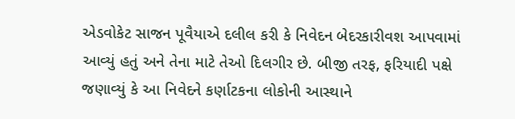એડવોકેટ સાજન પૂવૈયાએ દલીલ કરી કે નિવેદન બેદરકારીવશ આપવામાં આવ્યું હતું અને તેના માટે તેઓ દિલગીર છે. બીજી તરફ, ફરિયાદી પક્ષે જણાવ્યું કે આ નિવેદને કર્ણાટકના લોકોની આસ્થાને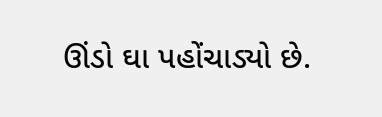ઊંડો ઘા પહોંચાડ્યો છે.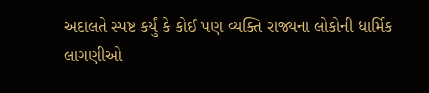અદાલતે સ્પષ્ટ કર્યું કે કોઈ પણ વ્યક્તિ રાજ્યના લોકોની ધાર્મિક લાગણીઓ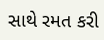સાથે રમત કરી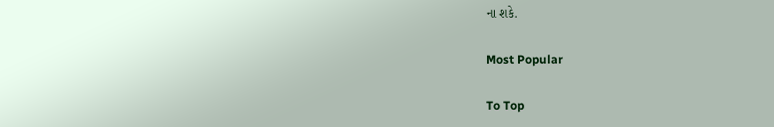ના શકે.

Most Popular

To Top